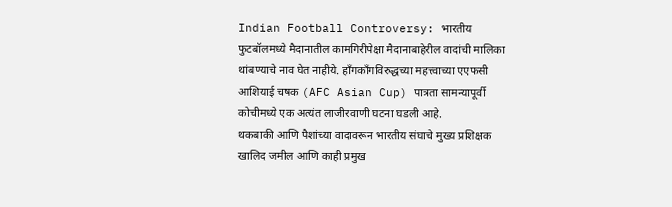Indian Football Controversy: भारतीय फुटबॉलमध्ये मैदानातील कामगिरीपेक्षा मैदानाबाहेरील वादांची मालिका थांबण्याचे नाव घेत नाहीये. हाँगकाँगविरुद्धच्या महत्त्वाच्या एएफसी आशियाई चषक (AFC Asian Cup) पात्रता सामन्यापूर्वी कोचीमध्ये एक अत्यंत लाजीरवाणी घटना घडली आहे.
थकबाकी आणि पैशांच्या वादावरून भारतीय संघाचे मुख्य प्रशिक्षक खालिद जमील आणि काही प्रमुख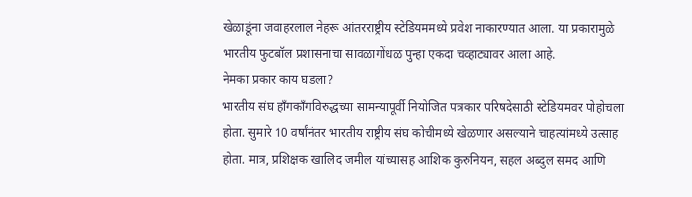खेळाडूंना जवाहरलाल नेहरू आंतरराष्ट्रीय स्टेडियममध्ये प्रवेश नाकारण्यात आला. या प्रकारामुळे भारतीय फुटबॉल प्रशासनाचा सावळागोंधळ पुन्हा एकदा चव्हाट्यावर आला आहे.
नेमका प्रकार काय घडला?
भारतीय संघ हाँगकाँगविरुद्धच्या सामन्यापूर्वी नियोजित पत्रकार परिषदेसाठी स्टेडियमवर पोहोचला होता. सुमारे 10 वर्षांनंतर भारतीय राष्ट्रीय संघ कोचीमध्ये खेळणार असल्याने चाहत्यांमध्ये उत्साह होता. मात्र, प्रशिक्षक खालिद जमील यांच्यासह आशिक कुरुनियन, सहल अब्दुल समद आणि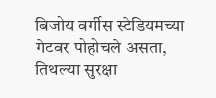बिजोय वर्गीस स्टेडियमच्या गेटवर पोहोचले असता, तिथल्या सुरक्षा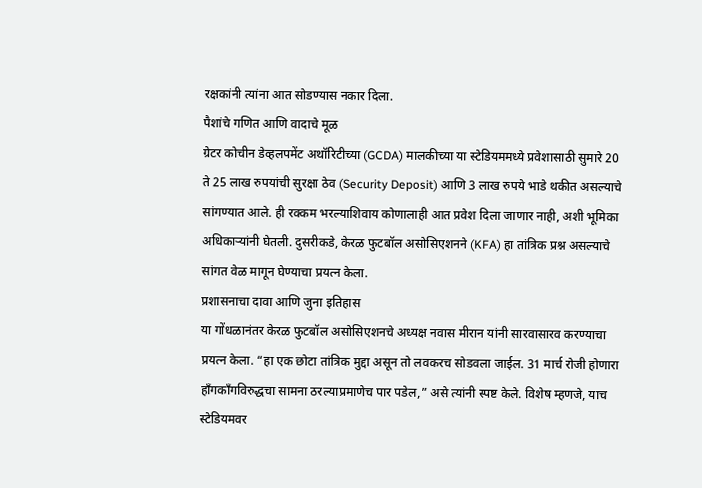रक्षकांनी त्यांना आत सोडण्यास नकार दिला.
पैशांचे गणित आणि वादाचे मूळ
ग्रेटर कोचीन डेव्हलपमेंट अथॉरिटीच्या (GCDA) मालकीच्या या स्टेडियममध्ये प्रवेशासाठी सुमारे 20 ते 25 लाख रुपयांची सुरक्षा ठेव (Security Deposit) आणि 3 लाख रुपये भाडे थकीत असल्याचे सांगण्यात आले. ही रक्कम भरल्याशिवाय कोणालाही आत प्रवेश दिला जाणार नाही, अशी भूमिका अधिकाऱ्यांनी घेतली. दुसरीकडे, केरळ फुटबॉल असोसिएशनने (KFA) हा तांत्रिक प्रश्न असल्याचे सांगत वेळ मागून घेण्याचा प्रयत्न केला.
प्रशासनाचा दावा आणि जुना इतिहास
या गोंधळानंतर केरळ फुटबॉल असोसिएशनचे अध्यक्ष नवास मीरान यांनी सारवासारव करण्याचा प्रयत्न केला. “हा एक छोटा तांत्रिक मुद्दा असून तो लवकरच सोडवला जाईल. 31 मार्च रोजी होणारा हाँगकाँगविरुद्धचा सामना ठरल्याप्रमाणेच पार पडेल,” असे त्यांनी स्पष्ट केले. विशेष म्हणजे, याच स्टेडियमवर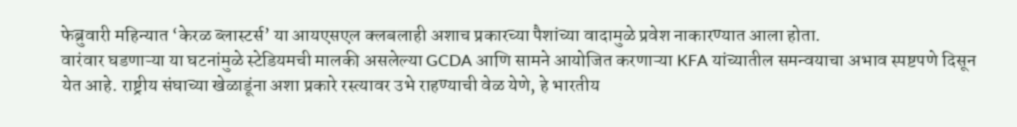फेब्रुवारी महिन्यात ‘केरळ ब्लास्टर्स’ या आयएसएल क्लबलाही अशाच प्रकारच्या पैशांच्या वादामुळे प्रवेश नाकारण्यात आला होता.
वारंवार घडणाऱ्या या घटनांमुळे स्टेडियमची मालकी असलेल्या GCDA आणि सामने आयोजित करणाऱ्या KFA यांच्यातील समन्वयाचा अभाव स्पष्टपणे दिसून येत आहे. राष्ट्रीय संघाच्या खेळाडूंना अशा प्रकारे रस्त्यावर उभे राहण्याची वेळ येणे, हे भारतीय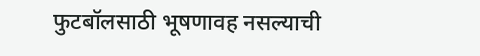फुटबॉलसाठी भूषणावह नसल्याची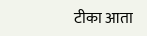टीका आता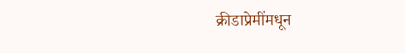क्रीडाप्रेमींमधून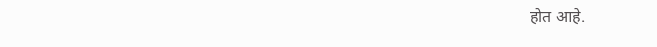होत आहे.